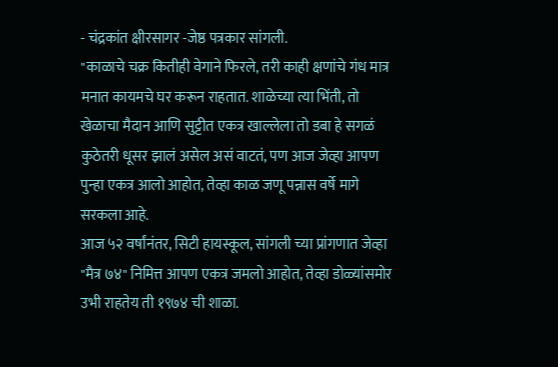- चंद्रकांत क्षीरसागर -जेष्ठ पत्रकार सांगली.
"काळाचे चक्र कितीही वेगाने फिरले, तरी काही क्षणांचे गंध मात्र मनात कायमचे घर करून राहतात. शाळेच्या त्या भिंती, तो खेळाचा मैदान आणि सुट्टीत एकत्र खाल्लेला तो डबा हे सगळं कुठेतरी धूसर झालं असेल असं वाटतं, पण आज जेव्हा आपण पुन्हा एकत्र आलो आहोत, तेव्हा काळ जणू पन्नास वर्षे मागे सरकला आहे.
आज ५२ वर्षांनंतर, सिटी हायस्कूल, सांगली च्या प्रांगणात जेव्हा "मैत्र ७४" निमित्त आपण एकत्र जमलो आहोत, तेव्हा डोळ्यांसमोर उभी राहतेय ती १९७४ ची शाळा.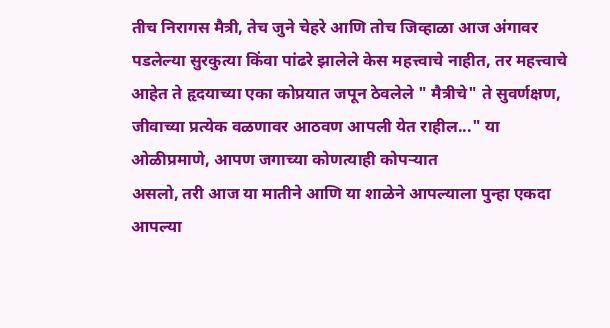तीच निरागस मैत्री, तेच जुने चेहरे आणि तोच जिव्हाळा आज अंगावर पडलेल्या सुरकुत्या किंवा पांढरे झालेले केस महत्त्वाचे नाहीत, तर महत्त्वाचे आहेत ते हृदयाच्या एका कोप्रयात जपून ठेवलेले " मैत्रीचे" ते सुवर्णक्षण, जीवाच्या प्रत्येक वळणावर आठवण आपली येत राहील..." या ओळीप्रमाणे, आपण जगाच्या कोणत्याही कोपऱ्यात
असलो, तरी आज या मातीने आणि या शाळेने आपल्याला पुन्हा एकदा आपल्या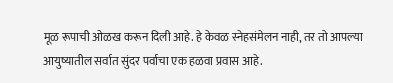मूळ रूपाची ओळख करून दिली आहे. हे केवळ स्नेहसंमेलन नाही, तर तो आपल्या आयुष्यातील सर्वात सुंदर पर्वाचा एक हळवा प्रवास आहे.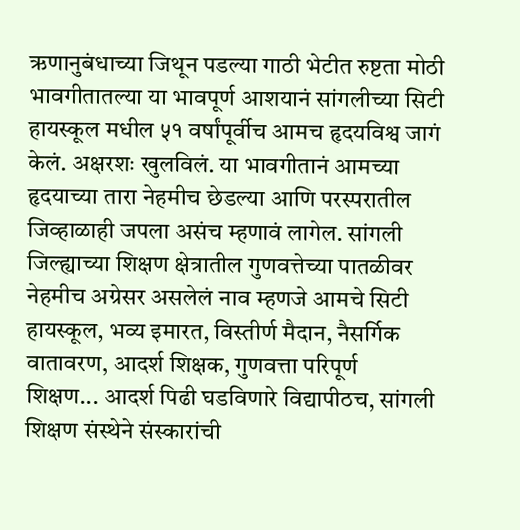ऋणानुबंधाच्या जिथून पडल्या गाठी भेटीत रुष्टता मोठी भावगीतातल्या या भावपूर्ण आशयानं सांगलीच्या सिटी हायस्कूल मधील ५१ वर्षांपूर्वीच आमच हृदयविश्व जागं केलं. अक्षरशः खुलविलं. या भावगीतानं आमच्या हृदयाच्या तारा नेहमीच छेडल्या आणि परस्परातील जिव्हाळाही जपला असंच म्हणावं लागेल. सांगली जिल्ह्याच्या शिक्षण क्षेत्रातील गुणवत्तेच्या पातळीवर नेहमीच अग्रेसर असलेलं नाव म्हणजे आमचे सिटी हायस्कूल, भव्य इमारत, विस्तीर्ण मैदान, नैसर्गिक वातावरण, आदर्श शिक्षक, गुणवत्ता परिपूर्ण
शिक्षण... आदर्श पिढी घडविणारे विद्यापीठच, सांगली शिक्षण संस्थेने संस्कारांची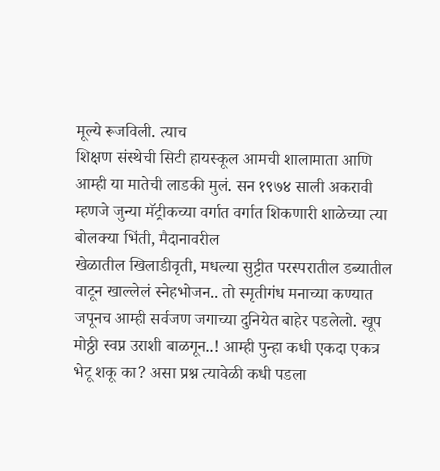मूल्ये रूजविली. त्याच
शिक्षण संस्थेची सिटी हायस्कूल आमची शालामाता आणि आम्ही या मातेची लाडकी मुलं. सन १९७४ साली अकरावी म्हणजे जुन्या मॅट्रीकच्या वर्गात वर्गात शिकणारी शाळेच्या त्या बोलक्या भिंती, मैदानावरील
खेळातील खिलाडीवृती, मधल्या सुट्टीत परस्परातील डब्यातील वाटून खाल्लेलं स्नेहभोजन.. तो स्मृतीगंध मनाच्या कण्यात जपूनच आम्ही सर्वजण जगाच्या दुनियेत बाहेर पडलेलो. खूप मोठ्ठी स्वप्न उराशी बाळगून..! आम्ही पुन्हा कधी एकदा एकत्र भेटू शकू का? असा प्रश्न त्यावेळी कधी पडला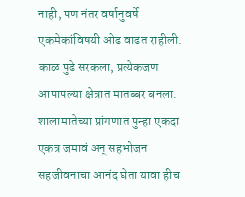नाही, पण नंतर वर्षानुवर्षे एकमेकांविषयी ओढ वाढत राहीली. काळ पुढे सरकला, प्रत्येकजण आपापल्या क्षेत्रात मातब्बर बनला. शालामातेच्या प्रांगणात पुन्हा एकदा एकत्र जमावं अन् सहभोजन सहजीवनाचा आनंद घेता यावा हीच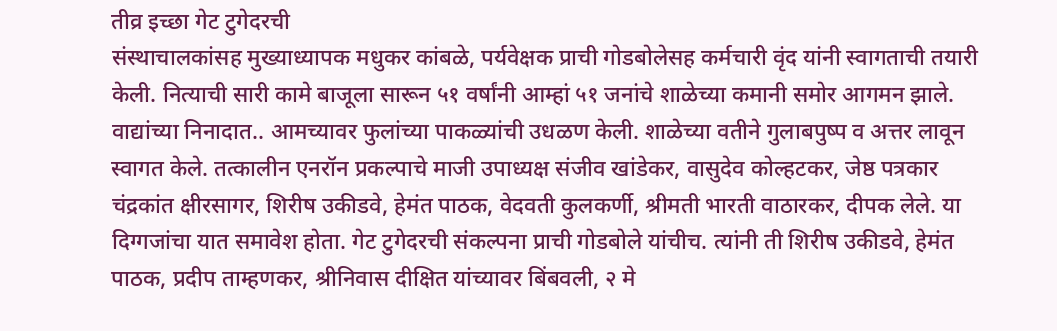तीव्र इच्छा गेट टुगेदरची
संस्थाचालकांसह मुख्याध्यापक मधुकर कांबळे, पर्यवेक्षक प्राची गोडबोलेसह कर्मचारी वृंद यांनी स्वागताची तयारी केली. नित्याची सारी कामे बाजूला सारून ५१ वर्षांनी आम्हां ५१ जनांचे शाळेच्या कमानी समोर आगमन झाले. वाद्यांच्या निनादात.. आमच्यावर फुलांच्या पाकळ्यांची उधळण केली. शाळेच्या वतीने गुलाबपुष्प व अत्तर लावून स्वागत केले. तत्कालीन एनरॉन प्रकल्पाचे माजी उपाध्यक्ष संजीव खांडेकर, वासुदेव कोल्हटकर, जेष्ठ पत्रकार चंद्रकांत क्षीरसागर, शिरीष उकीडवे, हेमंत पाठक, वेदवती कुलकर्णी, श्रीमती भारती वाठारकर, दीपक लेले. या
दिग्गजांचा यात समावेश होता. गेट टुगेदरची संकल्पना प्राची गोडबोले यांचीच. त्यांनी ती शिरीष उकीडवे, हेमंत पाठक, प्रदीप ताम्हणकर, श्रीनिवास दीक्षित यांच्यावर बिंबवली, २ मे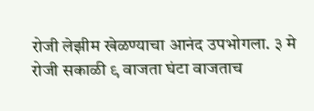रोजी लेझीम खेळण्याचा आनंद उपभोगला. ३ मे रोजी सकाळी ९ वाजता घंटा वाजताच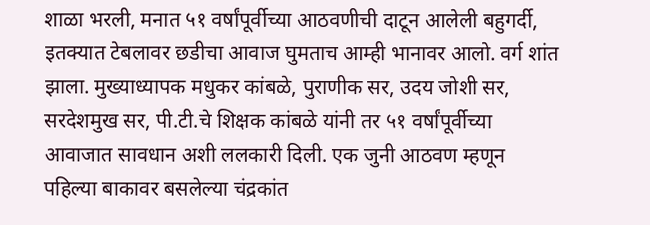शाळा भरली, मनात ५१ वर्षांपूर्वीच्या आठवणीची दाटून आलेली बहुगर्दी, इतक्यात टेबलावर छडीचा आवाज घुमताच आम्ही भानावर आलो. वर्ग शांत झाला. मुख्याध्यापक मधुकर कांबळे, पुराणीक सर, उदय जोशी सर, सरदेशमुख सर, पी.टी.चे शिक्षक कांबळे यांनी तर ५१ वर्षांपूर्वीच्या आवाजात सावधान अशी ललकारी दिली. एक जुनी आठवण म्हणून पहिल्या बाकावर बसलेल्या चंद्रकांत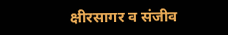क्षीरसागर व संजीव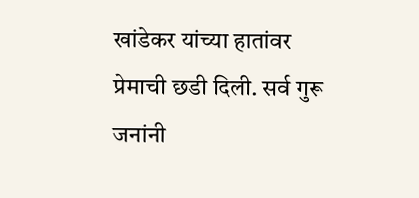खांडेकर यांच्या हातांवर प्रेमाची छडी दिली. सर्व गुरू जनांनी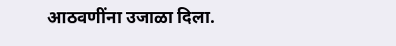आठवणींना उजाळा दिला.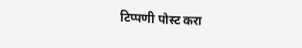टिप्पणी पोस्ट करा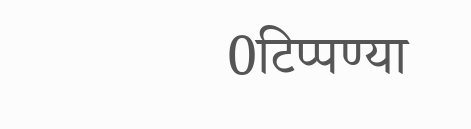0टिप्पण्या